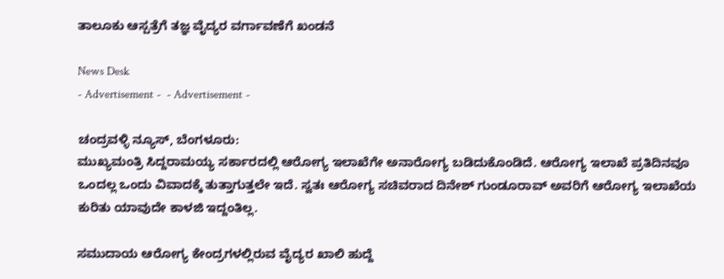ತಾಲೂಕು ಆಸ್ಪತ್ರೆಗೆ ತಜ್ಞ ವೈದ್ಯರ ವರ್ಗಾವಣೆಗೆ ಖಂಡನೆ

News Desk
- Advertisement -  - Advertisement -

ಚಂದ್ರವಳ್ಳಿ ನ್ಯೂಸ್, ಬೆಂಗಳೂರು:
ಮುಖ್ಯಮಂತ್ರಿ ಸಿದ್ದರಾಮಯ್ಯ ಸರ್ಕಾರದಲ್ಲಿ ಆರೋಗ್ಯ ಇಲಾಖೆಗೇ ಅನಾರೋಗ್ಯ ಬಡಿದುಕೊಂಡಿದೆ. ಆರೋಗ್ಯ ಇಲಾಖೆ ಪ್ರತಿದಿನವೂ ಒಂದಲ್ಲ ಒಂದು ವಿವಾದಕ್ಕೆ ತುತ್ತಾಗುತ್ತಲೇ ಇದೆ. ಸ್ವತಃ ಆರೋಗ್ಯ ಸಚಿವರಾದ ದಿನೇಶ್ ಗುಂಡೂರಾವ್ ಅವರಿಗೆ ಆರೋಗ್ಯ ಇಲಾಖೆಯ ಕುರಿತು ಯಾವುದೇ ಕಾಳಜಿ ಇದ್ದಂತಿಲ್ಲ.

ಸಮುದಾಯ ಆರೋಗ್ಯ ಕೇಂದ್ರಗಳಲ್ಲಿರುವ ವೈದ್ಯರ ಖಾಲಿ ಹುದ್ದೆ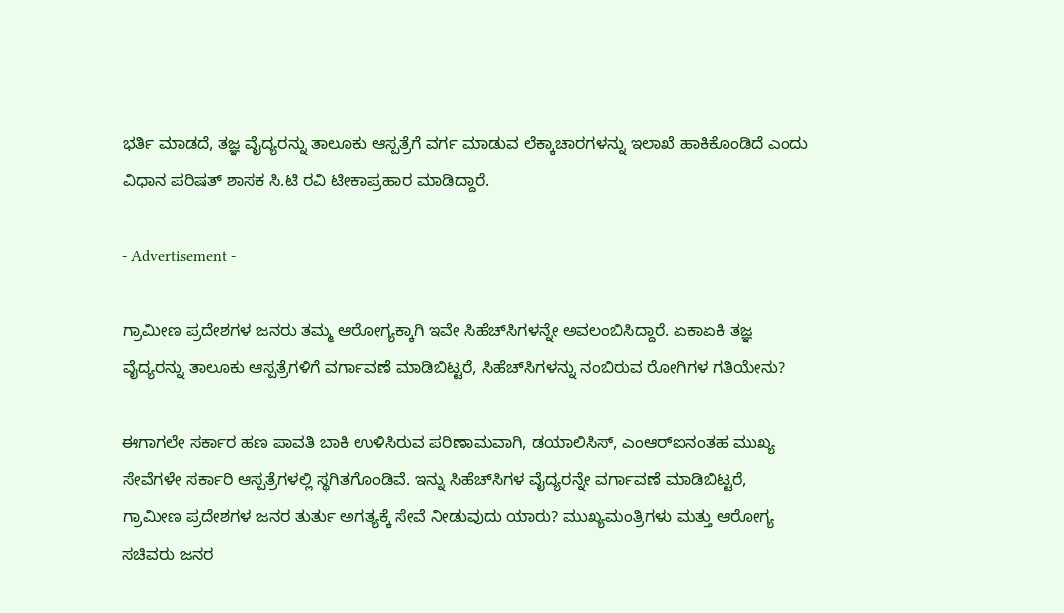ಭರ್ತಿ ಮಾಡದೆ, ತಜ್ಞ ವೈದ್ಯರನ್ನು ತಾಲೂಕು ಆಸ್ಪತ್ರೆಗೆ ವರ್ಗ ಮಾಡುವ ಲೆಕ್ಕಾಚಾರಗಳನ್ನು ಇಲಾಖೆ ಹಾಕಿಕೊಂಡಿದೆ ಎಂದು ವಿಧಾನ ಪರಿಷತ್ ಶಾಸಕ ಸಿ.ಟಿ ರವಿ ಟೀಕಾಪ್ರಹಾರ ಮಾಡಿದ್ದಾರೆ.

- Advertisement -

ಗ್ರಾಮೀಣ ಪ್ರದೇಶಗಳ ಜನರು ತಮ್ಮ ಆರೋಗ್ಯಕ್ಕಾಗಿ ಇವೇ ಸಿಹೆಚ್‌ಸಿಗಳನ್ನೇ ಅವಲಂಬಿಸಿದ್ದಾರೆ. ಏಕಾಏಕಿ ತಜ್ಞ ವೈದ್ಯರನ್ನು ತಾಲೂಕು ಆಸ್ಪತ್ರೆಗಳಿಗೆ ವರ್ಗಾವಣೆ ಮಾಡಿಬಿಟ್ಟರೆ, ಸಿಹೆಚ್‌ಸಿಗಳನ್ನು ನಂಬಿರುವ ರೋಗಿಗಳ ಗತಿಯೇನು?

ಈಗಾಗಲೇ ಸರ್ಕಾರ ಹಣ ಪಾವತಿ ಬಾಕಿ ಉಳಿಸಿರುವ ಪರಿಣಾಮವಾಗಿ, ಡಯಾಲಿಸಿಸ್, ಎಂಆರ್‌ಐನಂತಹ ಮುಖ್ಯ ಸೇವೆಗಳೇ ಸರ್ಕಾರಿ ಆಸ್ಪತ್ರೆಗಳಲ್ಲಿ ಸ್ಥಗಿತಗೊಂಡಿವೆ. ಇನ್ನು ಸಿಹೆಚ್‌ಸಿಗಳ ವೈದ್ಯರನ್ನೇ ವರ್ಗಾವಣೆ ಮಾಡಿಬಿಟ್ಟರೆ, ಗ್ರಾಮೀಣ ಪ್ರದೇಶಗಳ ಜನರ ತುರ್ತು ಅಗತ್ಯಕ್ಕೆ ಸೇವೆ ನೀಡುವುದು ಯಾರು? ಮುಖ್ಯಮಂತ್ರಿಗಳು ಮತ್ತು ಆರೋಗ್ಯ ಸಚಿವರು ಜನರ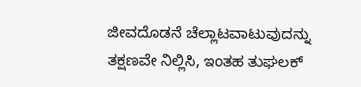ಜೀವದೊಡನೆ ಚೆಲ್ಲಾಟವಾಟುವುದನ್ನು ತಕ್ಷಣವೇ ನಿಲ್ಲಿಸಿ, ಇಂತಹ ತುಘಲಕ್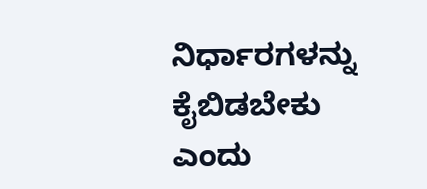ನಿರ್ಧಾರಗಳನ್ನು ಕೈಬಿಡಬೇಕು ಎಂದು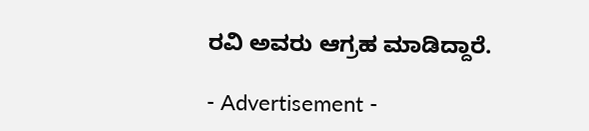ರವಿ ಅವರು ಆಗ್ರಹ ಮಾಡಿದ್ದಾರೆ.

- Advertisement -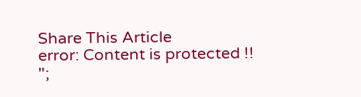Share This Article
error: Content is protected !!
";